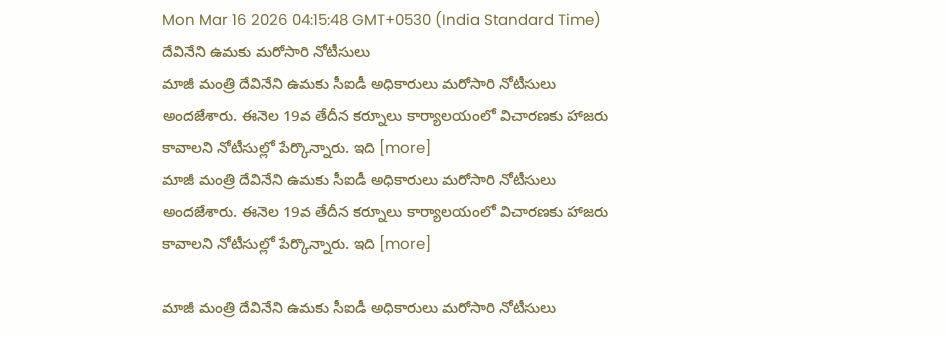Mon Mar 16 2026 04:15:48 GMT+0530 (India Standard Time)
దేవినేని ఉమకు మరోసారి నోటీసులు
మాజీ మంత్రి దేవినేని ఉమకు సీఐడీ అధికారులు మరోసారి నోటీసులు అందజేశారు. ఈనెల 19వ తేదీన కర్నూలు కార్యాలయంలో విచారణకు హాజరు కావాలని నోటీసుల్లో పేర్కొన్నారు. ఇది [more]
మాజీ మంత్రి దేవినేని ఉమకు సీఐడీ అధికారులు మరోసారి నోటీసులు అందజేశారు. ఈనెల 19వ తేదీన కర్నూలు కార్యాలయంలో విచారణకు హాజరు కావాలని నోటీసుల్లో పేర్కొన్నారు. ఇది [more]

మాజీ మంత్రి దేవినేని ఉమకు సీఐడీ అధికారులు మరోసారి నోటీసులు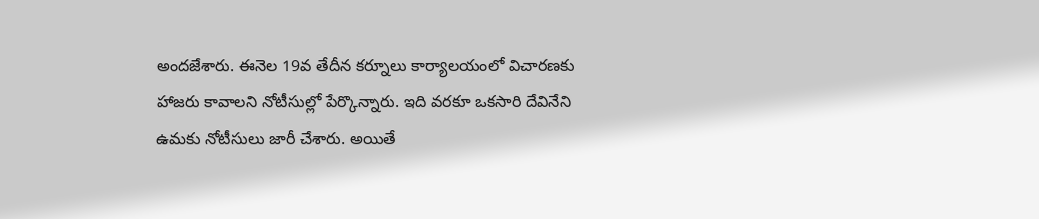అందజేశారు. ఈనెల 19వ తేదీన కర్నూలు కార్యాలయంలో విచారణకు హాజరు కావాలని నోటీసుల్లో పేర్కొన్నారు. ఇది వరకూ ఒకసారి దేవినేని ఉమకు నోటీసులు జారీ చేశారు. అయితే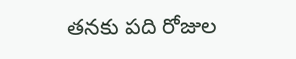తనకు పది రోజుల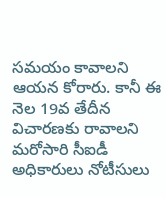సమయం కావాలని ఆయన కోరారు. కానీ ఈ నెల 19వ తేదీన విచారణకు రావాలని మరోసారి సీఐడీ అధికారులు నోటీసులు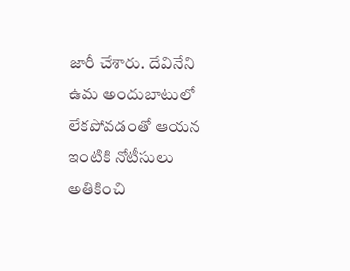జారీ చేశారు. దేవినేని ఉమ అందుబాటులో లేకపోవడంతో ఆయన ఇంటికి నోటీసులు అతికించి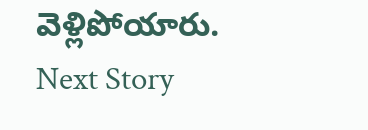వెళ్లిపోయారు.
Next Story